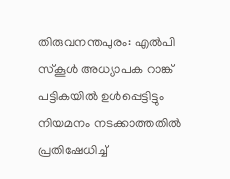തിരുവനന്തപുരം: എൽപി സ്കൂൾ അധ്യാപക റാങ്ക് പട്ടികയിൽ ഉൾപ്പെട്ടിട്ടും നിയമനം നടക്കാത്തതിൽ പ്രതിഷേധിച്ച്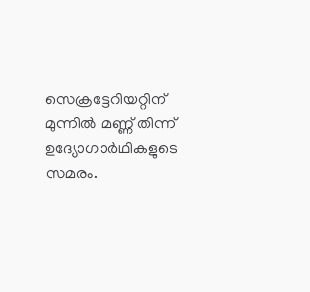സെക്രട്ടേറിയറ്റിന് മുന്നിൽ മണ്ണ് തിന്ന് ഉദ്യോഗാർഥികളുടെ സമരം.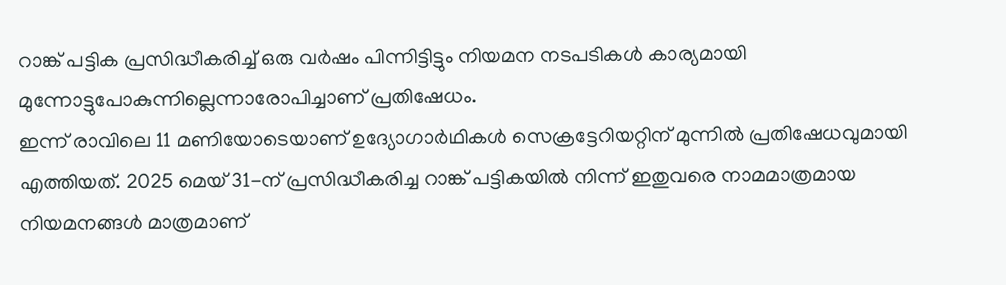റാങ്ക് പട്ടിക പ്രസിദ്ധീകരിച്ച് ഒരു വർഷം പിന്നിട്ടിട്ടും നിയമന നടപടികൾ കാര്യമായി മുന്നോട്ടുപോകുന്നില്ലെന്നാരോപിച്ചാണ് പ്രതിഷേധം.
ഇന്ന് രാവിലെ 11 മണിയോടെയാണ് ഉദ്യോഗാർഥികൾ സെക്രട്ടേറിയറ്റിന് മുന്നിൽ പ്രതിഷേധവുമായി എത്തിയത്. 2025 മെയ് 31-ന് പ്രസിദ്ധീകരിച്ച റാങ്ക് പട്ടികയിൽ നിന്ന് ഇതുവരെ നാമമാത്രമായ നിയമനങ്ങൾ മാത്രമാണ്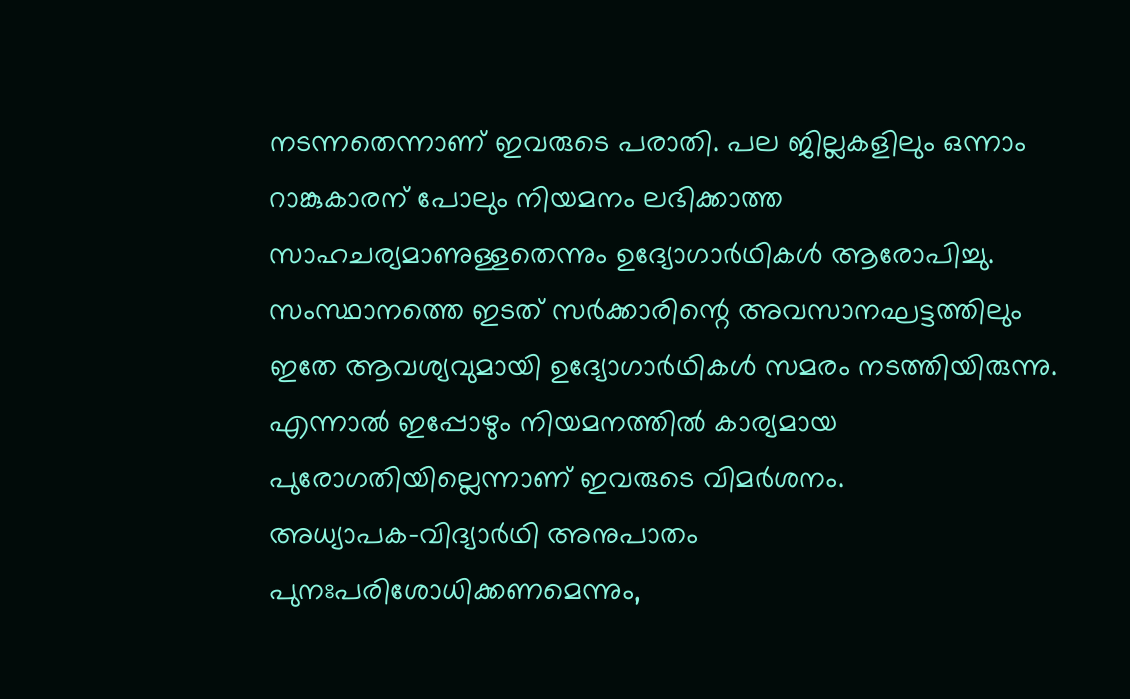നടന്നതെന്നാണ് ഇവരുടെ പരാതി. പല ജില്ലകളിലും ഒന്നാം റാങ്കുകാരന് പോലും നിയമനം ലഭിക്കാത്ത സാഹചര്യമാണുള്ളതെന്നും ഉദ്യോഗാർഥികൾ ആരോപിച്ചു.
സംസ്ഥാനത്തെ ഇടത് സർക്കാരിന്റെ അവസാനഘട്ടത്തിലും ഇതേ ആവശ്യവുമായി ഉദ്യോഗാർഥികൾ സമരം നടത്തിയിരുന്നു. എന്നാൽ ഇപ്പോഴും നിയമനത്തിൽ കാര്യമായ പുരോഗതിയില്ലെന്നാണ് ഇവരുടെ വിമർശനം.
അധ്യാപക-വിദ്യാർഥി അനുപാതം പുനഃപരിശോധിക്കണമെന്നും,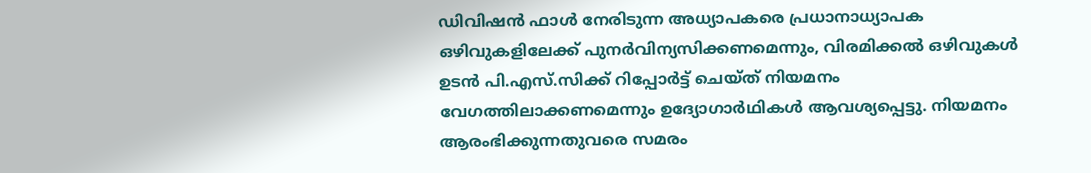ഡിവിഷൻ ഫാൾ നേരിടുന്ന അധ്യാപകരെ പ്രധാനാധ്യാപക ഒഴിവുകളിലേക്ക് പുനർവിന്യസിക്കണമെന്നും, വിരമിക്കൽ ഒഴിവുകൾ ഉടൻ പി.എസ്.സിക്ക് റിപ്പോർട്ട് ചെയ്ത് നിയമനം വേഗത്തിലാക്കണമെന്നും ഉദ്യോഗാർഥികൾ ആവശ്യപ്പെട്ടു. നിയമനം ആരംഭിക്കുന്നതുവരെ സമരം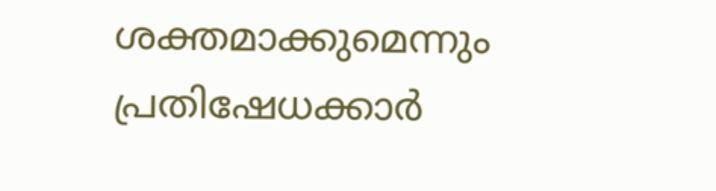ശക്തമാക്കുമെന്നും പ്രതിഷേധക്കാർ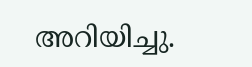അറിയിച്ചു.